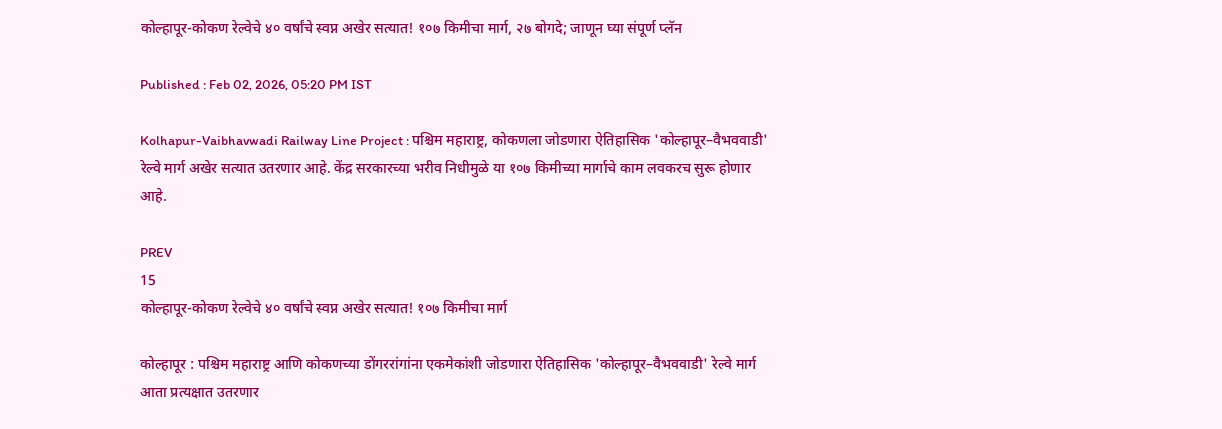कोल्हापूर-कोकण रेल्वेचे ४० वर्षांचे स्वप्न अखेर सत्यात! १०७ किमीचा मार्ग, २७ बोगदे; जाणून घ्या संपूर्ण प्लॅन

Published : Feb 02, 2026, 05:20 PM IST

Kolhapur-Vaibhavwadi Railway Line Project : पश्चिम महाराष्ट्र, कोकणला जोडणारा ऐतिहासिक 'कोल्हापूर–वैभववाडी' रेल्वे मार्ग अखेर सत्यात उतरणार आहे. केंद्र सरकारच्या भरीव निधीमुळे या १०७ किमीच्या मार्गाचे काम लवकरच सुरू होणार आहे.

PREV
15
कोल्हापूर-कोकण रेल्वेचे ४० वर्षांचे स्वप्न अखेर सत्यात! १०७ किमीचा मार्ग

कोल्हापूर : पश्चिम महाराष्ट्र आणि कोकणच्या डोंगररांगांना एकमेकांशी जोडणारा ऐतिहासिक 'कोल्हापूर–वैभववाडी' रेल्वे मार्ग आता प्रत्यक्षात उतरणार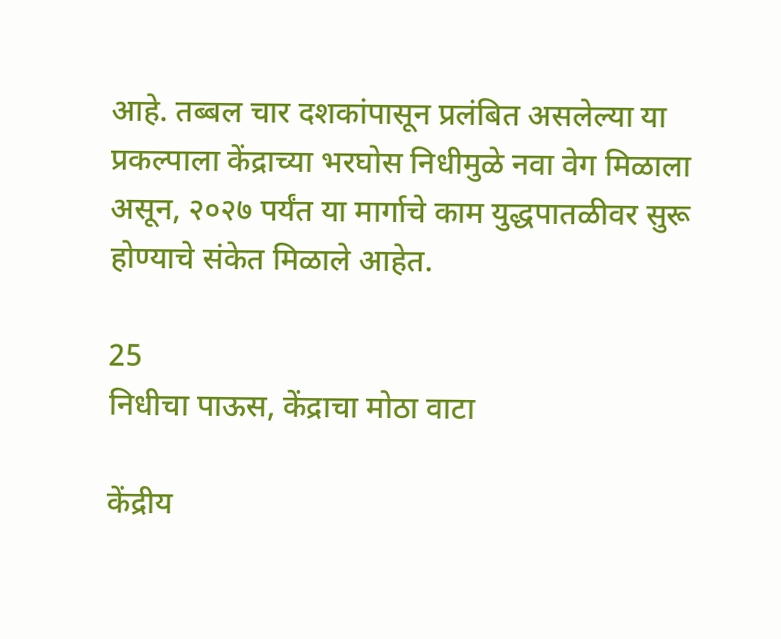आहे. तब्बल चार दशकांपासून प्रलंबित असलेल्या या प्रकल्पाला केंद्राच्या भरघोस निधीमुळे नवा वेग मिळाला असून, २०२७ पर्यंत या मार्गाचे काम युद्धपातळीवर सुरू होण्याचे संकेत मिळाले आहेत.

25
निधीचा पाऊस, केंद्राचा मोठा वाटा

केंद्रीय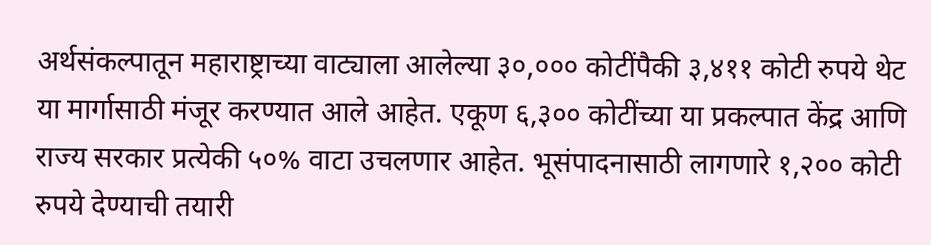अर्थसंकल्पातून महाराष्ट्राच्या वाट्याला आलेल्या ३०,००० कोटींपैकी ३,४११ कोटी रुपये थेट या मार्गासाठी मंजूर करण्यात आले आहेत. एकूण ६,३०० कोटींच्या या प्रकल्पात केंद्र आणि राज्य सरकार प्रत्येकी ५०% वाटा उचलणार आहेत. भूसंपादनासाठी लागणारे १,२०० कोटी रुपये देण्याची तयारी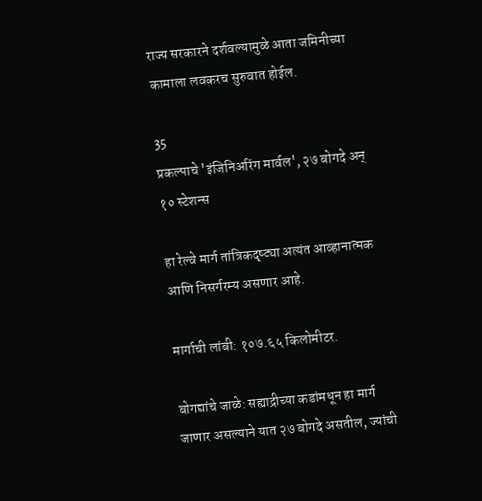राज्य सरकारने दर्शवल्यामुळे आता जमिनीच्या कामाला लवकरच सुरुवात होईल.

35
प्रकल्पाचे 'इंजिनिअरिंग मार्वल', २७ बोगदे अन् १० स्टेशन्स

हा रेल्वे मार्ग तांत्रिकदृष्ट्या अत्यंत आव्हानात्मक आणि निसर्गरम्य असणार आहे.

मार्गाची लांबी: १०७.६५ किलोमीटर.

बोगद्यांचे जाळे: सह्याद्रीच्या कडांमधून हा मार्ग जाणार असल्याने यात २७ बोगदे असतील, ज्यांची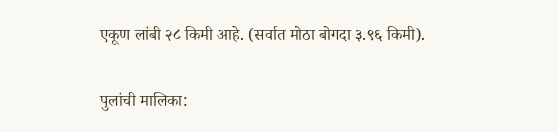एकूण लांबी २८ किमी आहे. (सर्वात मोठा बोगदा ३.९६ किमी).

पुलांची मालिका: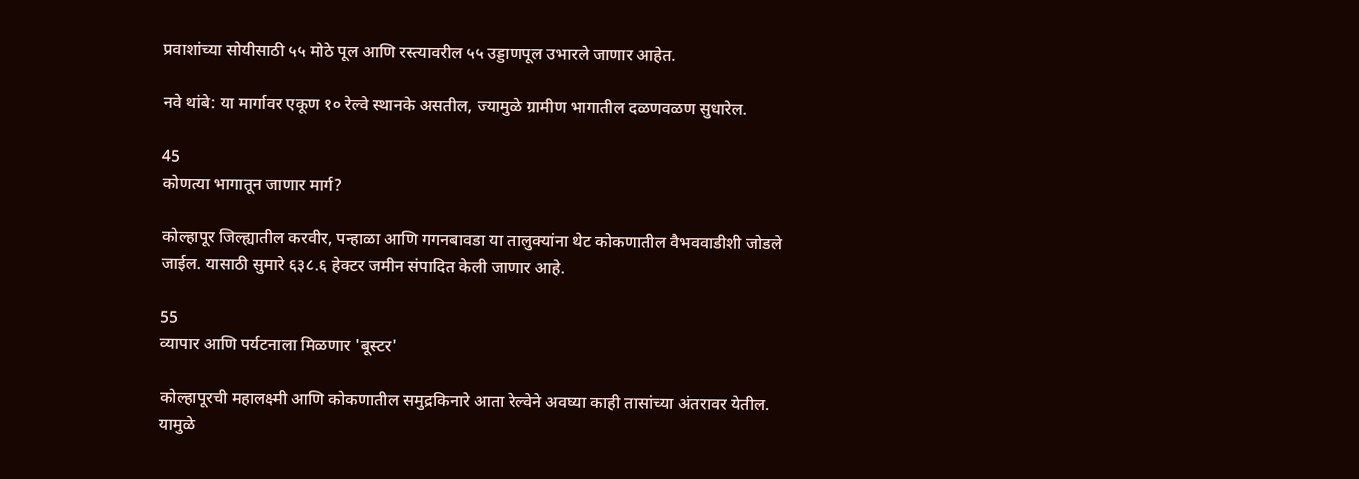प्रवाशांच्या सोयीसाठी ५५ मोठे पूल आणि रस्त्यावरील ५५ उड्डाणपूल उभारले जाणार आहेत.

नवे थांबे: या मार्गावर एकूण १० रेल्वे स्थानके असतील, ज्यामुळे ग्रामीण भागातील दळणवळण सुधारेल.

45
कोणत्या भागातून जाणार मार्ग?

कोल्हापूर जिल्ह्यातील करवीर, पन्हाळा आणि गगनबावडा या तालुक्यांना थेट कोकणातील वैभववाडीशी जोडले जाईल. यासाठी सुमारे ६३८.६ हेक्टर जमीन संपादित केली जाणार आहे.

55
व्यापार आणि पर्यटनाला मिळणार 'बूस्टर'

कोल्हापूरची महालक्ष्मी आणि कोकणातील समुद्रकिनारे आता रेल्वेने अवघ्या काही तासांच्या अंतरावर येतील. यामुळे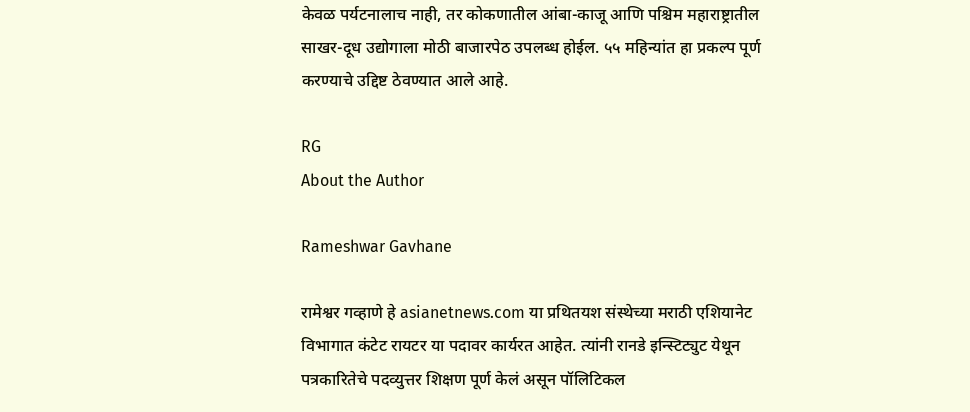केवळ पर्यटनालाच नाही, तर कोकणातील आंबा-काजू आणि पश्चिम महाराष्ट्रातील साखर-दूध उद्योगाला मोठी बाजारपेठ उपलब्ध होईल. ५५ महिन्यांत हा प्रकल्प पूर्ण करण्याचे उद्दिष्ट ठेवण्यात आले आहे.

RG
About the Author

Rameshwar Gavhane

रामेश्वर गव्हाणे हे asianetnews.com या प्रथितयश संस्थेच्या मराठी एशियानेट विभागात कंटेट रायटर या पदावर कार्यरत आहेत. त्यांनी रानडे इन्स्टिट्युट येथून पत्रकारितेचे पदव्युत्तर शिक्षण पूर्ण केलं असून पॉलिटिकल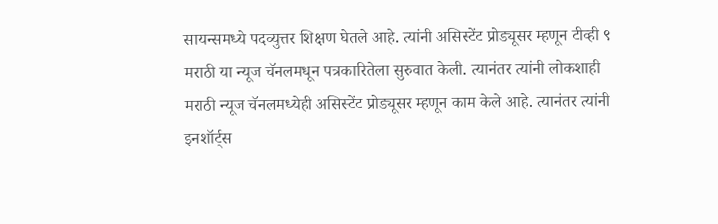सायन्समध्ये पदव्युत्तर शिक्षण घेतले आहे. त्यांनी असिस्टेंट प्रोड्यूसर म्हणून टीव्ही ९ मराठी या न्यूज चॅनलमधून पत्रकारितेला सुरुवात केली. त्यानंतर त्यांनी लोकशाही मराठी न्यूज चॅनलमध्येही असिस्टेंट प्रोड्यूसर म्हणून काम केले आहे. त्यानंतर त्यांनी इनशॉर्ट्स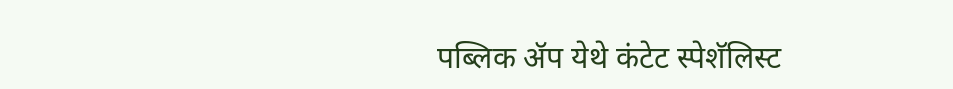पब्लिक ॲप येथे कंटेट स्पेशॅलिस्ट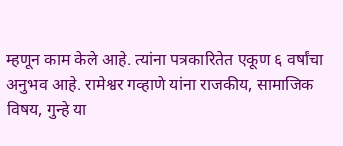म्हणून काम केले आहे. त्यांना पत्रकारितेत एकूण ६ वर्षांचा अनुभव आहे. रामेश्वर गव्हाणे यांना राजकीय, सामाजिक विषय, गुन्हे या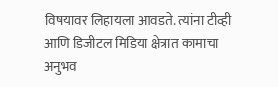विषयावर लिहायला आवडते. त्यांना टीव्ही आणि डिजीटल मिडिया क्षेत्रात कामाचा अनुभव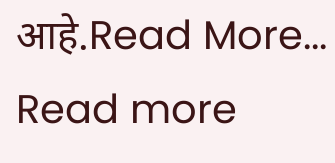आहे.Read More...
Read more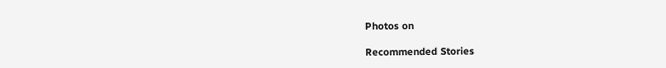Photos on

Recommended Stories